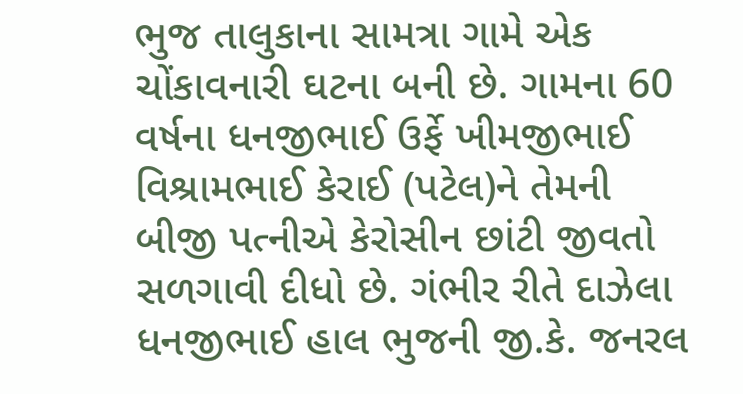ભુજ તાલુકાના સામત્રા ગામે એક ચોંકાવનારી ઘટના બની છે. ગામના 60 વર્ષના ધનજીભાઈ ઉર્ફે ખીમજીભાઈ વિશ્રામભાઈ કેરાઈ (પટેલ)ને તેમની બીજી પત્નીએ કેરોસીન છાંટી જીવતો સળગાવી દીધો છે. ગંભીર રીતે દાઝેલા ધનજીભાઈ હાલ ભુજની જી.કે. જનરલ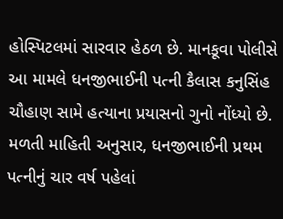હોસ્પિટલમાં સારવાર હેઠળ છે. માનકૂવા પોલીસે આ મામલે ધનજીભાઈની પત્ની કૈલાસ કનુસિંહ ચૌહાણ સામે હત્યાના પ્રયાસનો ગુનો નોંધ્યો છે.
મળતી માહિતી અનુસાર, ધનજીભાઈની પ્રથમ પત્નીનું ચાર વર્ષ પહેલાં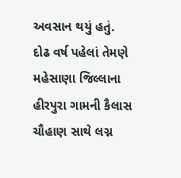અવસાન થયું હતું. દોઢ વર્ષ પહેલાં તેમણે મહેસાણા જિલ્લાના હીરપુરા ગામની કૈલાસ ચૌહાણ સાથે લગ્ન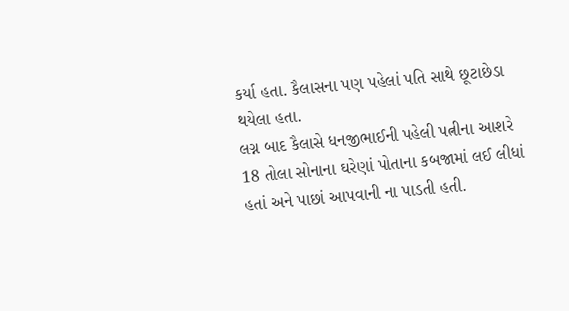કર્યા હતા. કૈલાસના પણ પહેલાં પતિ સાથે છૂટાછેડા થયેલા હતા.
લગ્ન બાદ કૈલાસે ધનજીભાઈની પહેલી પત્નીના આશરે 18 તોલા સોનાના ઘરેણાં પોતાના કબજામાં લઈ લીધાં હતાં અને પાછાં આપવાની ના પાડતી હતી.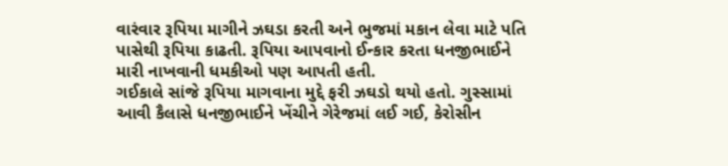વારંવાર રૂપિયા માગીને ઝઘડા કરતી અને ભુજમાં મકાન લેવા માટે પતિ પાસેથી રૂપિયા કાઢતી. રૂપિયા આપવાનો ઈન્કાર કરતા ધનજીભાઈને મારી નાખવાની ધમકીઓ પણ આપતી હતી.
ગઈકાલે સાંજે રૂપિયા માગવાના મુદ્દે ફરી ઝઘડો થયો હતો. ગુસ્સામાં આવી કૈલાસે ધનજીભાઈને ખેંચીને ગેરેજમાં લઈ ગઈ, કેરોસીન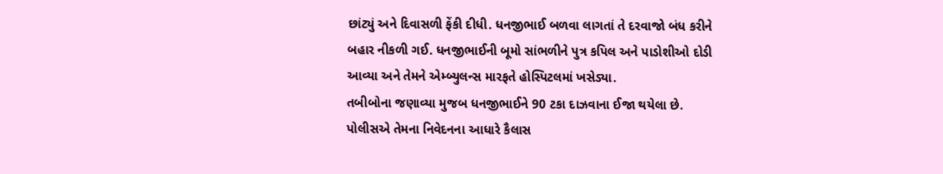છાંટ્યું અને દિવાસળી ફેંકી દીધી. ધનજીભાઈ બળવા લાગતાં તે દરવાજો બંધ કરીને બહાર નીકળી ગઈ. ધનજીભાઈની બૂમો સાંભળીને પુત્ર કપિલ અને પાડોશીઓ દોડી આવ્યા અને તેમને એમ્બ્યુલન્સ મારફતે હોસ્પિટલમાં ખસેડ્યા.
તબીબોના જણાવ્યા મુજબ ધનજીભાઈને 90 ટકા દાઝવાના ઈજા થયેલા છે. પોલીસએ તેમના નિવેદનના આધારે કૈલાસ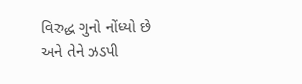વિરુદ્ધ ગુનો નોંધ્યો છે અને તેને ઝડપી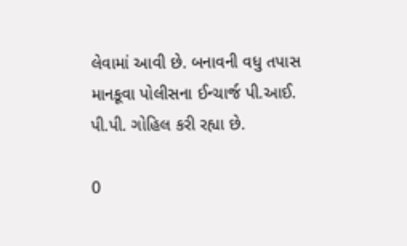લેવામાં આવી છે. બનાવની વધુ તપાસ માનકૂવા પોલીસના ઈન્ચાર્જ પી.આઈ. પી.પી. ગોહિલ કરી રહ્યા છે.

0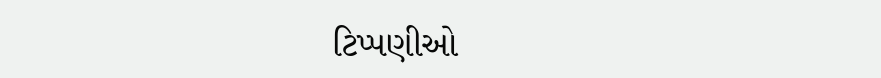ટિપ્પણીઓ